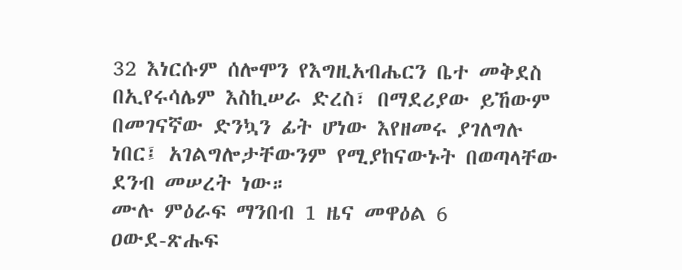32 እነርሱም ሰሎሞን የእግዚአብሔርን ቤተ መቅደስ በኢየሩሳሌም እስኪሠራ ድረስ፣ በማደሪያው ይኸውም በመገናኛው ድንኳን ፊት ሆነው እየዘመሩ ያገለግሉ ነበር፤ አገልግሎታቸውንም የሚያከናውኑት በወጣላቸው ደንብ መሠረት ነው።
ሙሉ ምዕራፍ ማንበብ 1 ዜና መዋዕል 6
ዐውደ-ጽሑፍ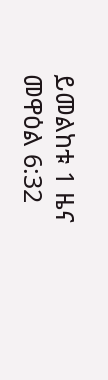ይመልከቱ 1 ዜና መዋዕል 6:32